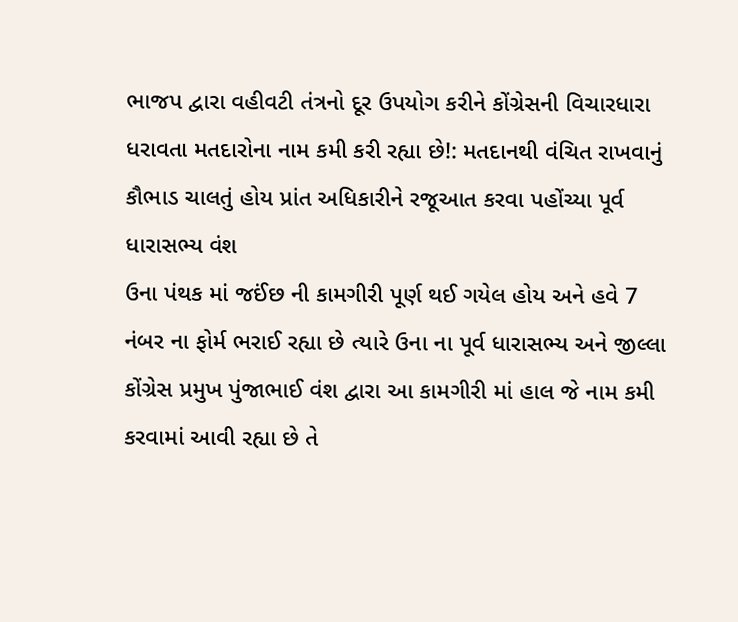ભાજપ દ્વારા વહીવટી તંત્રનો દૂર ઉપયોગ કરીને કોંગ્રેસની વિચારધારા ધરાવતા મતદારોના નામ કમી કરી રહ્યા છે!: મતદાનથી વંચિત રાખવાનું કૌભાડ ચાલતું હોય પ્રાંત અધિકારીને રજૂઆત કરવા પહોંચ્યા પૂર્વ ધારાસભ્ય વંશ
ઉના પંથક માં જઈંછ ની કામગીરી પૂર્ણ થઈ ગયેલ હોય અને હવે 7 નંબર ના ફોર્મ ભરાઈ રહ્યા છે ત્યારે ઉના ના પૂર્વ ધારાસભ્ય અને જીલ્લા કોંગ્રેસ પ્રમુખ પુંજાભાઈ વંશ દ્વારા આ કામગીરી માં હાલ જે નામ કમી કરવામાં આવી રહ્યા છે તે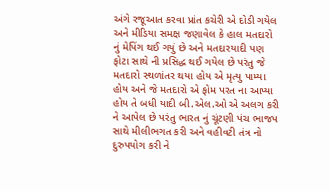અંગે રજૂઆત કરવા પ્રાંત કચેરી એ દોડી ગયેલ અને મીડિયા સમક્ષ જણાવેલ કે હાલ મતદારો નું મેપિંગ થઈ ગયું છે અને મતદારયાદી પણ ફોટા સાથે ની પ્રસિદ્ધ થઈ ગયેલ છે પરંતુ જે મતદારો સ્થળાંતર થયા હોય એ મૃત્યુ પામ્યા હોય અને જે મતદારો એ ફોમ પરત ના આપ્યા હોય તે બધી યાદી બી.એલ.ઓ એ અલગ કરી ને આપેલ છે પરંતુ ભારત નું ચૂંટણી પંચ ભાજપ સાથે મીલીભગત કરી અને વહીવટી તંત્ર નો દુરુપયોગ કરી ને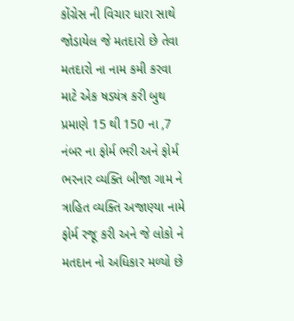કોંગ્રેસ ની વિચાર ધારા સાથે જોડાયેલ જે મતદારો છે તેવા મતદારો ના નામ કમી કરવા માટે એક ષડયંત્ર કરી બુથ પ્રમાણે 15 થી 150 ના ,7 નંબર ના ફોર્મ ભરી અને ફોર્મ ભરનાર વ્યક્તિ બીજા ગામ ને ત્રાહિત વ્યક્તિ અજાણ્યા નામે ફોર્મ રજૂ કરી અને જે લોકો ને મતદાન નો અધિકાર મળ્યો છે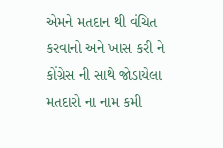એમને મતદાન થી વંચિત કરવાનો અને ખાસ કરી ને કોંગ્રેસ ની સાથે જોડાયેલા મતદારો ના નામ કમી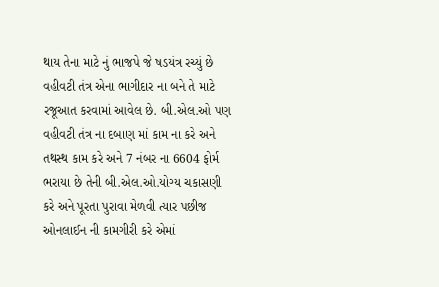થાય તેના માટે નું ભાજપે જે ષડયંત્ર રચ્યું છે વહીવટી તંત્ર એના ભાગીદાર ના બને તે માટે રજૂઆત કરવામાં આવેલ છે. બી.એલ.ઓ પણ વહીવટી તંત્ર ના દબાણ માં કામ ના કરે અને તથસ્થ કામ કરે અને 7 નંબર ના 6604 ફોર્મ ભરાયા છે તેની બી.એલ.ઓ.યોગ્ય ચકાસણી કરે અને પૂરતા પુરાવા મેળવી ત્યાર પછીજ ઓનલાઈન ની કામગીરી કરે એમાં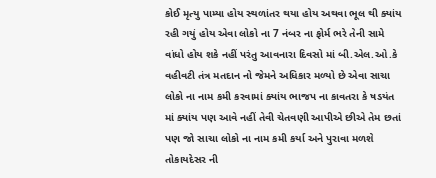કોઈ મૃત્યુ પામ્યા હોય સ્થળાંતર થયા હોય અથવા ભૂલ થી ક્યાંય રહી ગયું હોય એવા લોકો ના 7 નંબર ના ફોર્મ ભરે તેની સામે વાંધો હોય શકે નહીં પરંતુ આવનારા દિવસો માં બી.એલ.ઓ.કે વહીવટી તંત્ર મતદાન નો જેમને અધિકાર મળ્યો છે એવા સાચા લોકો ના નામ કમી કરવામાં ક્યાંય ભાજપ ના કાવતરા કે ષડયંત માં ક્યાંય પણ આવે નહીં તેવી ચેતવણી આપીએ છીએ તેમ છતાં પણ જો સાચા લોકો ના નામ કમી કર્યા અને પુરાવા મળશે તોકાયદેસર ની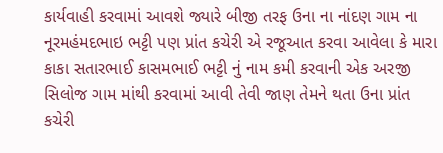કાર્યવાહી કરવામાં આવશે જ્યારે બીજી તરફ ઉના ના નાંદણ ગામ ના નૂરમહંમદભાઇ ભટ્ટી પણ પ્રાંત કચેરી એ રજૂઆત કરવા આવેલા કે મારા કાકા સતારભાઈ કાસમભાઈ ભટ્ટી નું નામ કમી કરવાની એક અરજી સિલોજ ગામ માંથી કરવામાં આવી તેવી જાણ તેમને થતા ઉના પ્રાંત કચેરી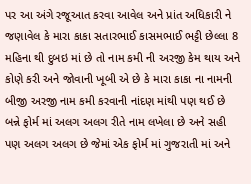પર આ અંગે રજૂઆત કરવા આવેલ અને પ્રાંત અધિકારી ને જણાવેલ કે મારા કાકા સતારભાઈ કાસમભાઈ ભટ્ટી છેલ્લા 8 મહિના થી દુબઇ માં છે તો નામ કમી ની અરજી કેમ થાય અને કોણે કરી અને જોવાની ખૂબી એ છે કે મારા કાકા ના નામની બીજી અરજી નામ કમી કરવાની નાંદણ માંથી પણ થઈ છે બન્ને ફોર્મ માં અલગ અલગ રીતે નામ લખેલા છે અને સહી પણ અલગ અલગ છે જેમાં એક ફોર્મ માં ગુજરાતી માં અને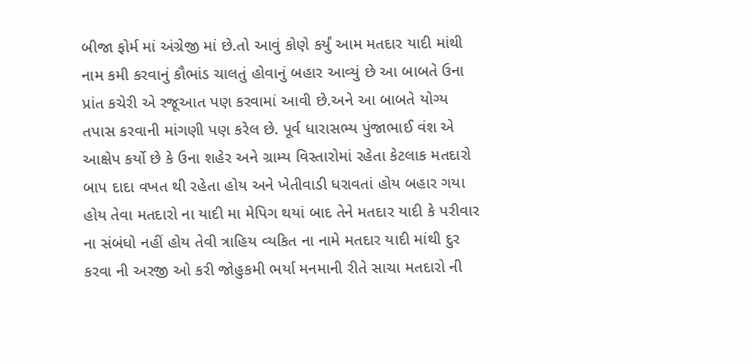બીજા ફોર્મ માં અંગ્રેજી માં છે.તો આવું કોણે કર્યું આમ મતદાર યાદી માંથી નામ કમી કરવાનું કૌભાંડ ચાલતું હોવાનું બહાર આવ્યું છે આ બાબતે ઉના પ્રાંત કચેરી એ રજૂઆત પણ કરવામાં આવી છે.અને આ બાબતે યોગ્ય તપાસ કરવાની માંગણી પણ કરેલ છે. પૂર્વ ધારાસભ્ય પુંજાભાઈ વંશ એ આક્ષેપ કર્યો છે કે ઉના શહેર અને ગ્રામ્ય વિસ્તારોમાં રહેતા કેટલાક મતદારો બાપ દાદા વખત થી રહેતા હોય અને ખેતીવાડી ધરાવતાં હોય બહાર ગયા હોય તેવા મતદારો ના યાદી મા મેપિગ થયાં બાદ તેને મતદાર યાદી કે પરીવાર ના સંબંધો નહીં હોય તેવી ત્રાહિય વ્યકિત ના નામે મતદાર યાદી માંથી દુર કરવા ની અરજી ઓ કરી જોહુકમી ભર્યા મનમાની રીતે સાચા મતદારો ની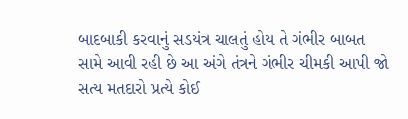બાદબાકી કરવાનું સડયંત્ર ચાલતું હોય તે ગંભીર બાબત સામે આવી રહી છે આ અંગે તંત્રને ગંભીર ચીમકી આપી જો સત્ય મતદારો પ્રત્યે કોઈ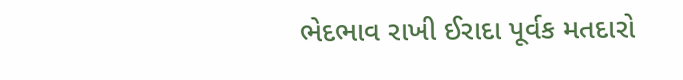ભેદભાવ રાખી ઈરાદા પૂર્વક મતદારો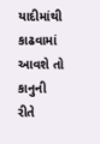યાદીમાંથી કાઢવામાં આવશે તો કાનુની રીતે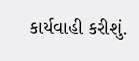કાર્યવાહી કરીશું.